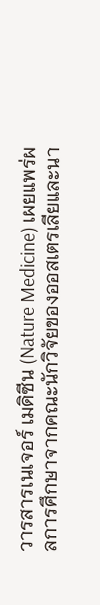วารสารเนเจอร์ เมดิซีน (Nature Medicine) เผยแพร่ผลการศึกษาจากคณะนักวิจัยของออสเตรเลียและนา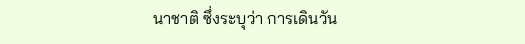นาชาติ ซึ่งระบุว่า การเดินวัน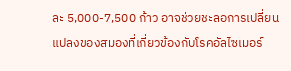ละ 5,000-7,500 ก้าว อาจช่วยชะลอการเปลี่ยนแปลงของสมองที่เกี่ยวข้องกับโรคอัลไซเมอร์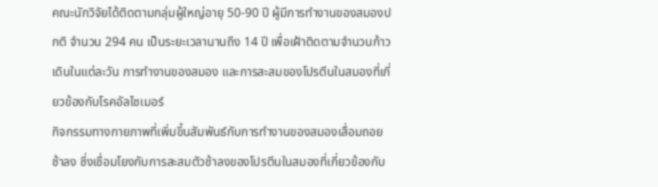คณะนักวิจัยได้ติดตามกลุ่มผู้ใหญ่อายุ 50-90 ปี ผู้มีการทำงานของสมองปกติ จำนวน 294 คน เป็นระยะเวลานานถึง 14 ปี เพื่อเฝ้าติดตามจำนวนก้าวเดินในแต่ละวัน การทำงานของสมอง และการสะสมของโปรตีนในสมองที่เกี่ยวข้องกับโรคอัลไซเมอร์
กิจกรรมทางกายภาพที่เพิ่มขึ้นสัมพันธ์กับการทำงานของสมองเสื่อมถอยช้าลง ซึ่งเชื่อมโยงกับการสะสมตัวช้าลงของโปรตีนในสมองที่เกี่ยวข้องกับ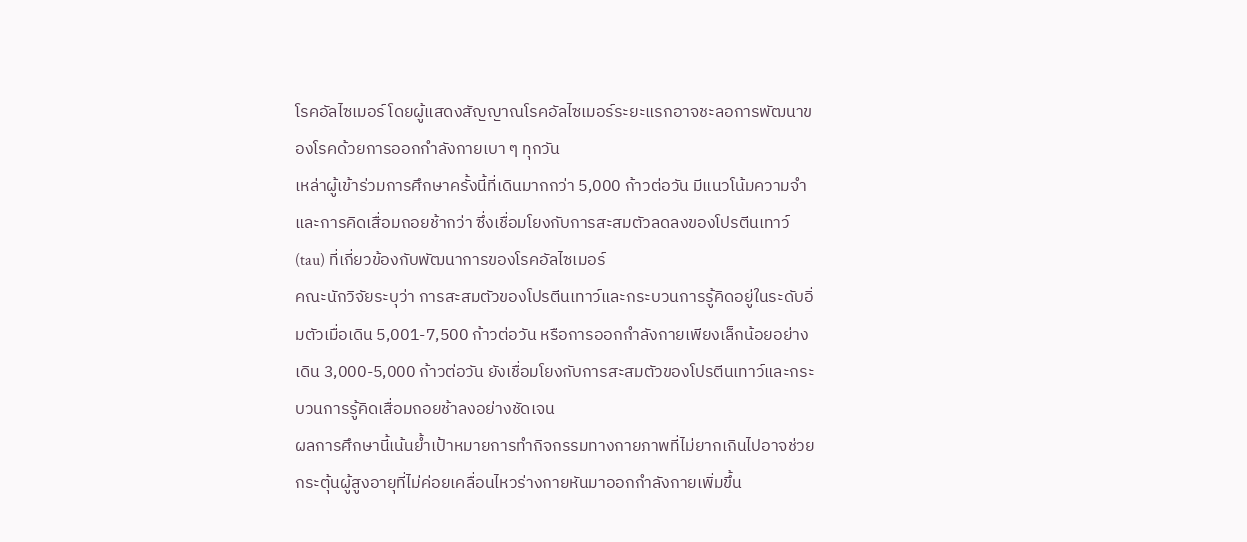โรคอัลไซเมอร์ โดยผู้แสดงสัญญาณโรคอัลไซเมอร์ระยะแรกอาจชะลอการพัฒนาของโรคด้วยการออกกำลังกายเบา ๆ ทุกวัน
เหล่าผู้เข้าร่วมการศึกษาครั้งนี้ที่เดินมากกว่า 5,000 ก้าวต่อวัน มีแนวโน้มความจำและการคิดเสื่อมถอยช้ากว่า ซึ่งเชื่อมโยงกับการสะสมตัวลดลงของโปรตีนเทาว์ (tau) ที่เกี่ยวข้องกับพัฒนาการของโรคอัลไซเมอร์
คณะนักวิจัยระบุว่า การสะสมตัวของโปรตีนเทาว์และกระบวนการรู้คิดอยู่ในระดับอิ่มตัวเมื่อเดิน 5,001-7,500 ก้าวต่อวัน หรือการออกกำลังกายเพียงเล็กน้อยอย่างเดิน 3,000-5,000 ก้าวต่อวัน ยังเชื่อมโยงกับการสะสมตัวของโปรตีนเทาว์และกระบวนการรู้คิดเสื่อมถอยช้าลงอย่างชัดเจน
ผลการศึกษานี้เน้นย้ำเป้าหมายการทำกิจกรรมทางกายภาพที่ไม่ยากเกินไปอาจช่วยกระตุ้นผู้สูงอายุที่ไม่ค่อยเคลื่อนไหวร่างกายหันมาออกกำลังกายเพิ่มขึ้น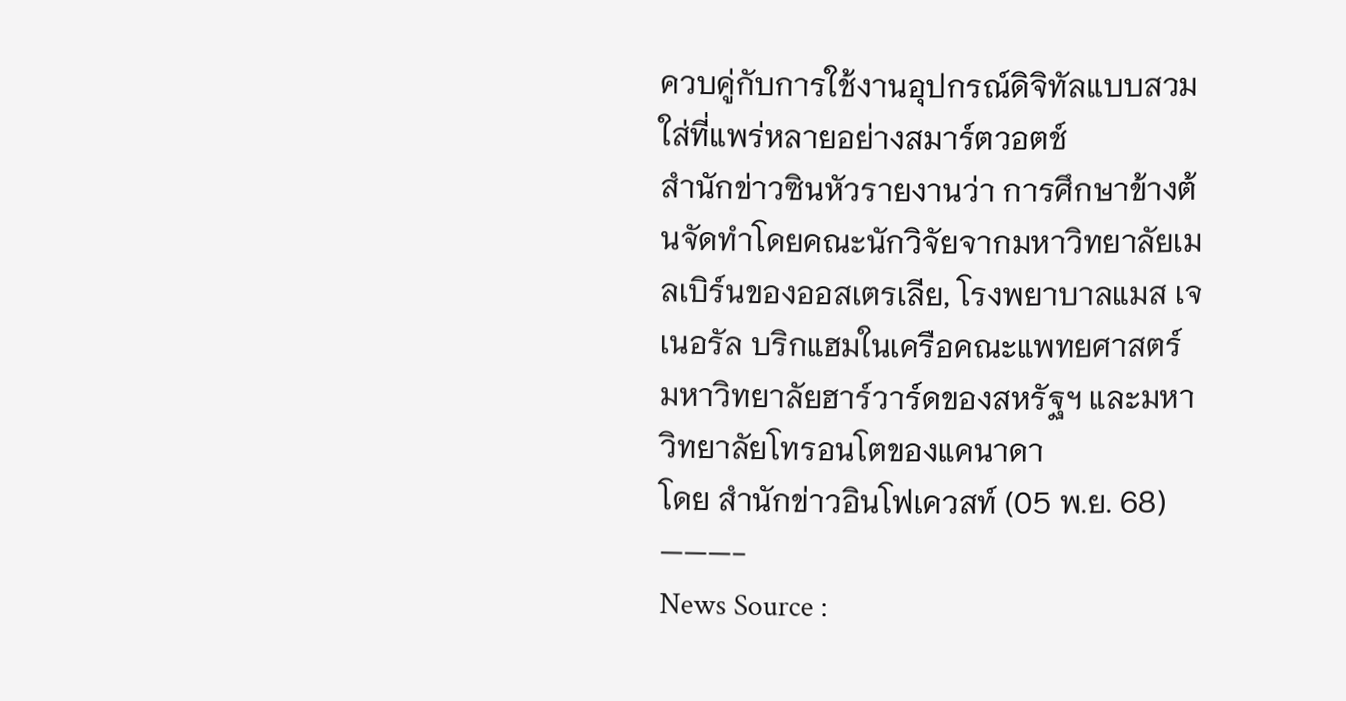ควบคู่กับการใช้งานอุปกรณ์ดิจิทัลแบบสวมใส่ที่แพร่หลายอย่างสมาร์ตวอตช์
สำนักข่าวซินหัวรายงานว่า การศึกษาข้างต้นจัดทำโดยคณะนักวิจัยจากมหาวิทยาลัยเมลเบิร์นของออสเตรเลีย, โรงพยาบาลแมส เจเนอรัล บริกแฮมในเครือคณะแพทยศาสตร์ มหาวิทยาลัยฮาร์วาร์ดของสหรัฐฯ และมหาวิทยาลัยโทรอนโตของแคนาดา
โดย สำนักข่าวอินโฟเควสท์ (05 พ.ย. 68)
———-
News Source :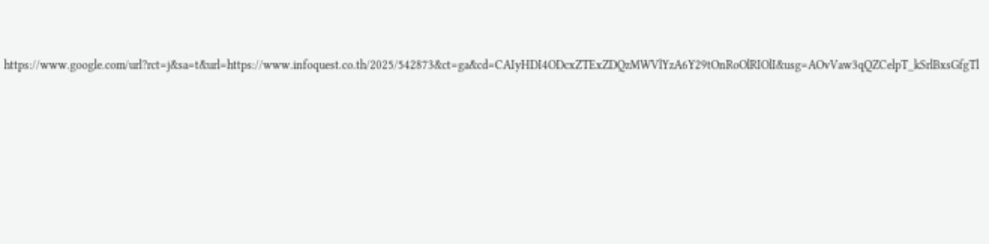https://www.google.com/url?rct=j&sa=t&url=https://www.infoquest.co.th/2025/542873&ct=ga&cd=CAIyHDI4ODcxZTExZDQzMWVlYzA6Y29tOnRoOlRIOlI&usg=AOvVaw3qQZCelpT_kSrlBxsGfgTl